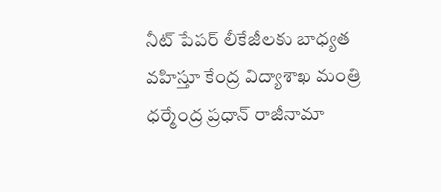నీట్ పేపర్ లీకేజీలకు బాధ్యత వహిస్తూ కేంద్ర విద్యాశాఖ మంత్రి ధర్మేంద్ర ప్రధాన్ రాజీనామా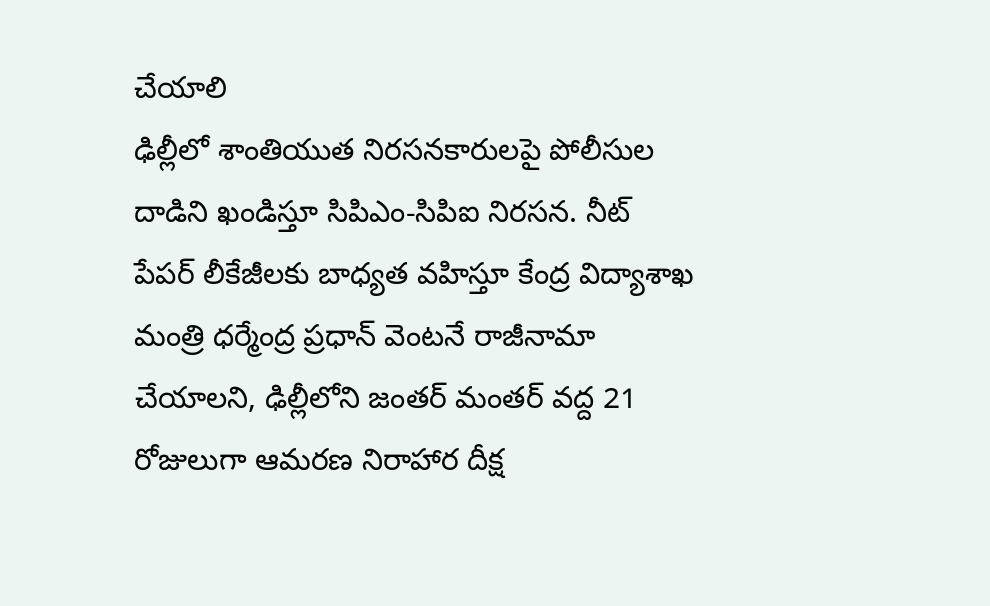చేయాలి
ఢిల్లీలో శాంతియుత నిరసనకారులపై పోలీసుల దాడిని ఖండిస్తూ సిపిఎం-సిపిఐ నిరసన. నీట్ పేపర్ లీకేజీలకు బాధ్యత వహిస్తూ కేంద్ర విద్యాశాఖ మంత్రి ధర్మేంద్ర ప్రధాన్ వెంటనే రాజీనామా చేయాలని, ఢిల్లీలోని జంతర్ మంతర్ వద్ద 21 రోజులుగా ఆమరణ నిరాహార దీక్ష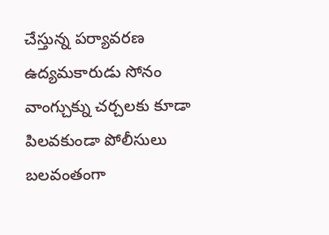చేస్తున్న పర్యావరణ ఉద్యమకారుడు సోనం వాంగ్చుక్ను చర్చలకు కూడా పిలవకుండా పోలీసులు బలవంతంగా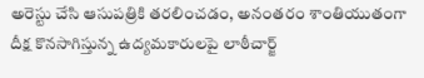అరెస్టు చేసి ఆసుపత్రికి తరలించడం, అనంతరం శాంతియుతంగా దీక్ష కొనసాగిస్తున్న ఉద్యమకారులపై లాఠీచార్జ్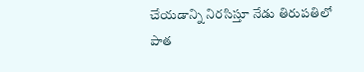చేయడాన్ని నిరసిస్తూ నేడు తిరుపతిలో పాత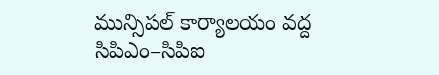మున్సిపల్ కార్యాలయం వద్ద సిపిఎం–సిపిఐ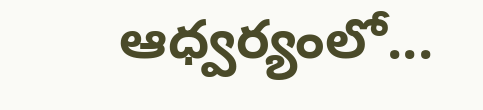ఆధ్వర్యంలో...